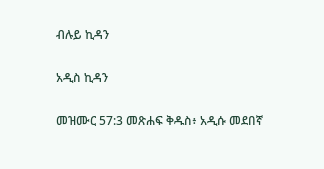ብሉይ ኪዳን

አዲስ ኪዳን

መዝሙር 57:3 መጽሐፍ ቅዱስ፥ አዲሱ መደበኛ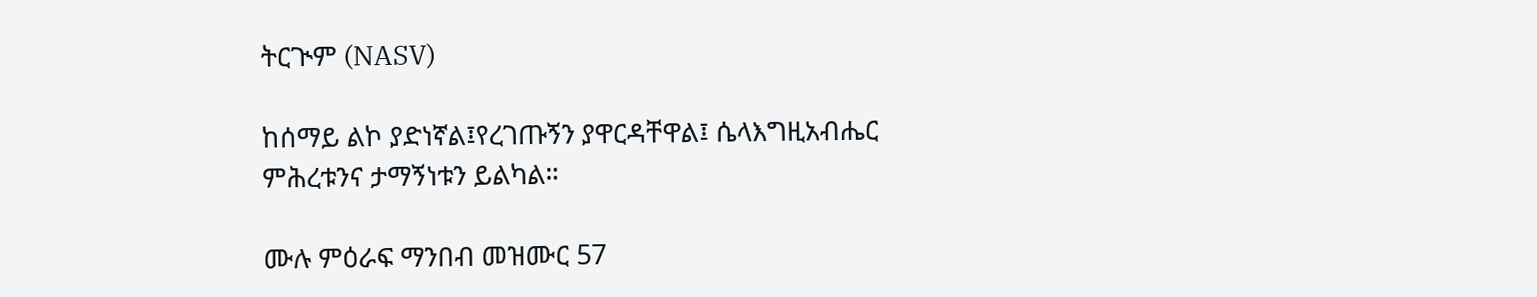ትርጒም (NASV)

ከሰማይ ልኮ ያድነኛል፤የረገጡኝን ያዋርዳቸዋል፤ ሴላእግዚአብሔር ምሕረቱንና ታማኝነቱን ይልካል።

ሙሉ ምዕራፍ ማንበብ መዝሙር 57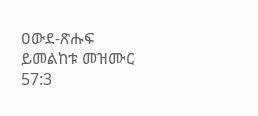ዐውደ-ጽሑፍ ይመልከቱ መዝሙር 57:3